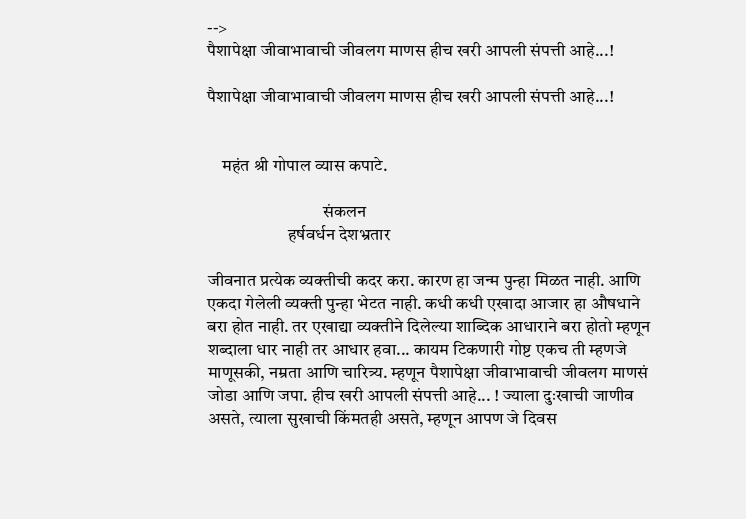-->
पैशापेक्षा जीवाभावाची जीवलग माणस हीच खरी आपली संपत्ती आहे...!

पैशापेक्षा जीवाभावाची जीवलग माणस हीच खरी आपली संपत्ती आहे...!


    महंत श्री गोपाल व्यास कपाटे.

                                 संकलन
                       हर्षवर्धन देशभ्रतार

जीवनात प्रत्येक व्यक्तीची कदर करा. कारण हा जन्म पुन्हा मिळत नाही. आणि एकदा गेलेली व्यक्ती पुन्हा भेटत नाही. कधी कधी एखादा आजार हा औषधाने बरा होत नाही. तर एखाद्या व्यक्तीने दिलेल्या शाब्दिक आधाराने बरा होतो म्हणून शब्दाला धार नाही तर आधार हवा... कायम टिकणारी गोष्ट एकच ती म्हणजे माणूसकी, नम्रता आणि चारित्र्य. म्हणून पैशापेक्षा जीवाभावाची जीवलग माणसं जोडा आणि जपा. हीच खरी आपली संपत्ती आहे... ! ज्याला दुःखाची जाणीव असते, त्याला सुखाची किंमतही असते, म्हणून आपण जे दिवस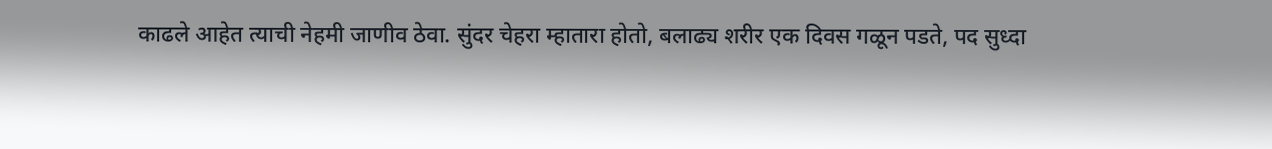काढले आहेत त्याची नेहमी जाणीव ठेवा. सुंदर चेहरा म्हातारा होतो, बलाढ्य शरीर एक दिवस गळून पडते, पद सुध्दा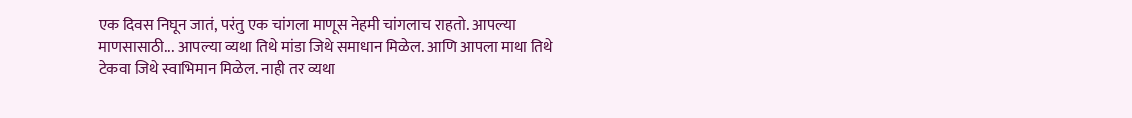एक दिवस निघून जातं, परंतु एक चांगला माणूस नेहमी चांगलाच राहतो. आपल्या माणसासाठी... आपल्या व्यथा तिथे मांडा जिथे समाधान मिळेल. आणि आपला माथा तिथे टेकवा जिथे स्वाभिमान मिळेल. नाही तर व्यथा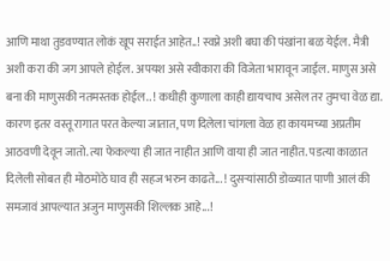आणि माथा तुडवण्यात लोकं खूप सराईत आहेत..! स्वप्ने अशी बघा की पंखांना बळ येईल. मैत्री अशी करा की जग आपले होईल. अपयश असे स्वीकारा की विजेता भारावून जाईल. माणुस असे बना की माणुसकी नतमस्तक होईल.. ! कधीही कुणाला काही द्यायचाच असेल तर तुमचा वेळ द्या. कारण इतर वस्तू रागात परत केल्या जातात, पण दिलेला चांगला वेळ हा कायमच्या अप्रतीम आठवणी देवून जातो. त्या फेकल्या ही जात नाहीत आणि वाया ही जात नाहीत. पडत्या काळात दिलेली सोबत ही मोठमोठे घाव ही सहज भरुन काढते... ! दुसऱ्यांसाठी डोळ्यात पाणी आलं की समजावं आपल्यात अजुन माणुसकी शिल्लक आहे...!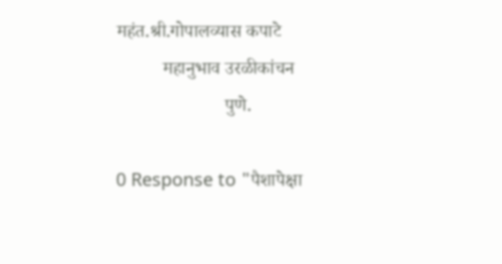महंत.श्री.गोपालव्यास कपाटे
          महानुभाव उरळीकांचन
                       पुणे.

0 Response to "पैशापेक्षा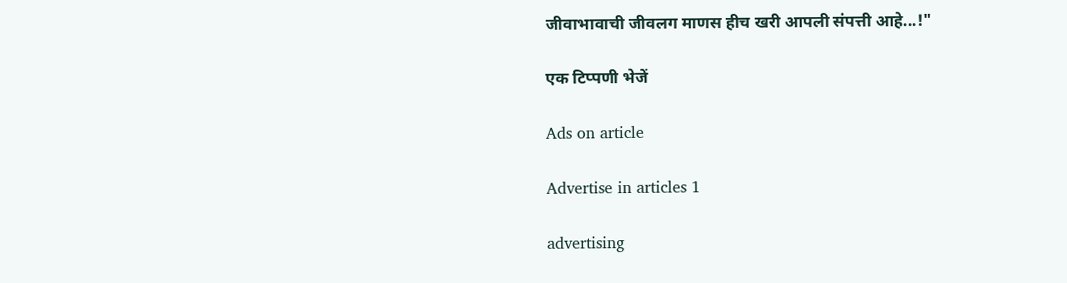जीवाभावाची जीवलग माणस हीच खरी आपली संपत्ती आहे...!"

एक टिप्पणी भेजें

Ads on article

Advertise in articles 1

advertising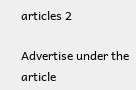articles 2

Advertise under the article